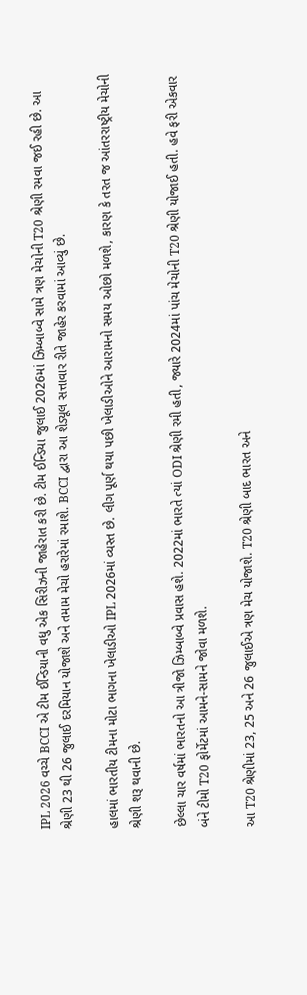IPL 2026 વચ્ચે BCCI એ ટીમ ઈન્ડિયાની વધુ એક સિરીઝની જાહેરાત કરી છે. ટીમ ઈન્ડિયા જુલાઈ 2026માં ઝિમ્બાબ્વે સામે ત્રણ મેચોની T20 શ્રેણી રમવા જઈ રહી છે. આ શ્રેણી 23 થી 26 જુલાઈ દરમિયાન યોજાશે અને તમામ મેચો હરારેમાં રમાશે. BCCI દ્વારા આ શેડ્યૂલ સત્તાવાર રીતે જાહેર કરવામાં આવ્યું છે.

હાલમાં ભારતીય ટીમના મોટા ભાગના ખેલાડીઓ IPL 2026માં વ્યસ્ત છે. લીગ પૂર્ણ થયા પછી ખેલાડીઓને આરામનો સમય ઓછો મળશે, કારણ કે તરત જ આંતરરાષ્ટ્રીય મેચોની શ્રેણી શરૂ થવાની છે.

છેલ્લા ચાર વર્ષમાં ભારતનો આ ત્રીજો ઝિમ્બાબ્વે પ્રવાસ હશે. 2022માં ભારતે ત્યાં ODI શ્રેણી રમી હતી, જ્યારે 2024માં પાંચ મેચોની T20 શ્રેણી યોજાઈ હતી. હવે ફરી એકવાર બંને ટીમો T20 ફોર્મેટમાં આમને-સામને જોવા મળશે.

આ T20 શ્રેણીમાં 23, 25 અને 26 જુલાઈએ ત્રણ મેચ યોજાશે. T20 શ્રેણી બાદ ભારત અને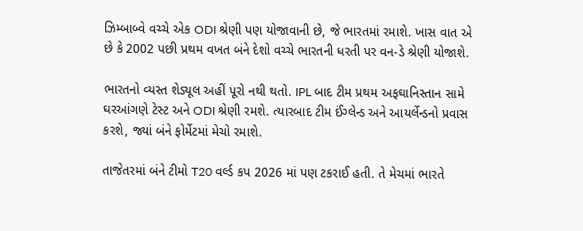ઝિમ્બાબ્વે વચ્ચે એક ODI શ્રેણી પણ યોજાવાની છે, જે ભારતમાં રમાશે. ખાસ વાત એ છે કે 2002 પછી પ્રથમ વખત બંને દેશો વચ્ચે ભારતની ધરતી પર વન-ડે શ્રેણી યોજાશે.

ભારતનો વ્યસ્ત શેડ્યૂલ અહીં પૂરો નથી થતો. IPL બાદ ટીમ પ્રથમ અફઘાનિસ્તાન સામે ઘરઆંગણે ટેસ્ટ અને ODI શ્રેણી રમશે. ત્યારબાદ ટીમ ઈંગ્લેન્ડ અને આયર્લેન્ડનો પ્રવાસ કરશે, જ્યાં બંને ફોર્મેટમાં મેચો રમાશે.

તાજેતરમાં બંને ટીમો T20 વર્લ્ડ કપ 2026 માં પણ ટકરાઈ હતી. તે મેચમાં ભારતે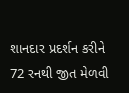શાનદાર પ્રદર્શન કરીને 72 રનથી જીત મેળવી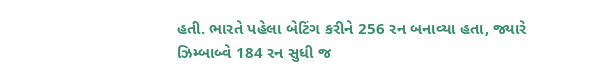હતી. ભારતે પહેલા બેટિંગ કરીને 256 રન બનાવ્યા હતા, જ્યારે ઝિમ્બાબ્વે 184 રન સુધી જ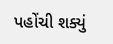પહોંચી શક્યું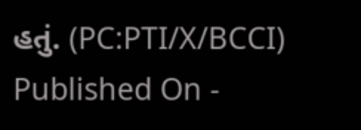હતું. (PC:PTI/X/BCCI)
Published On -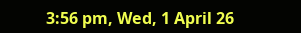3:56 pm, Wed, 1 April 26